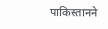पाकिस्तानने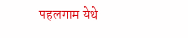पहलगाम येथे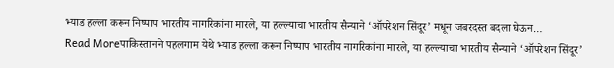भ्याड हल्ला करून निष्पाप भारतीय नागरिकांना मारले, या हल्ल्याचा भारतीय सैन्याने ‘ऑपरेशन सिंदूर’ मधून जबरदस्त बदला घेऊन…
Read Moreपाकिस्तानने पहलगाम येथे भ्याड हल्ला करून निष्पाप भारतीय नागरिकांना मारले, या हल्ल्याचा भारतीय सैन्याने ‘ऑपरेशन सिंदूर’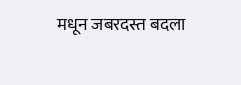मधून जबरदस्त बदला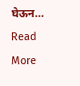घेऊन…
Read More